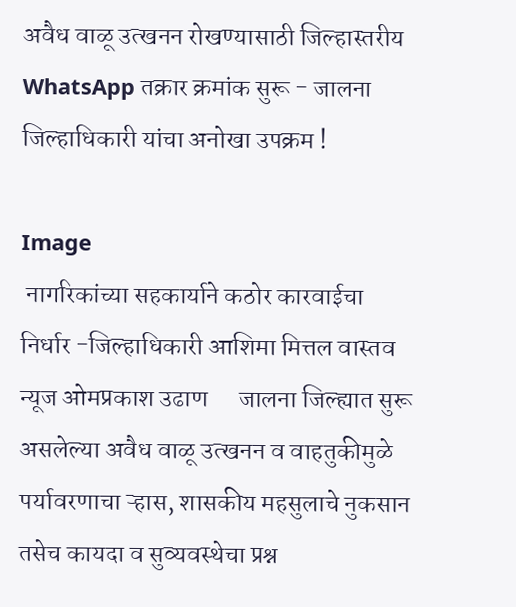अवैध वाळू उत्खनन रोखण्यासाठी जिल्हास्तरीय WhatsApp तक्रार क्रमांक सुरू - जालना जिल्हाधिकारी यांचा अनोखा उपक्रम !

Image
 नागरिकांच्या सहकार्याने कठोर कारवाईचा निर्धार -जिल्हाधिकारी आशिमा मित्तल वास्तव न्यूज ओमप्रकाश उढाण      जालना जिल्ह्यात सुरू असलेल्या अवैध वाळू उत्खनन व वाहतुकीमुळे पर्यावरणाचा ऱ्हास, शासकीय महसुलाचे नुकसान तसेच कायदा व सुव्यवस्थेचा प्रश्न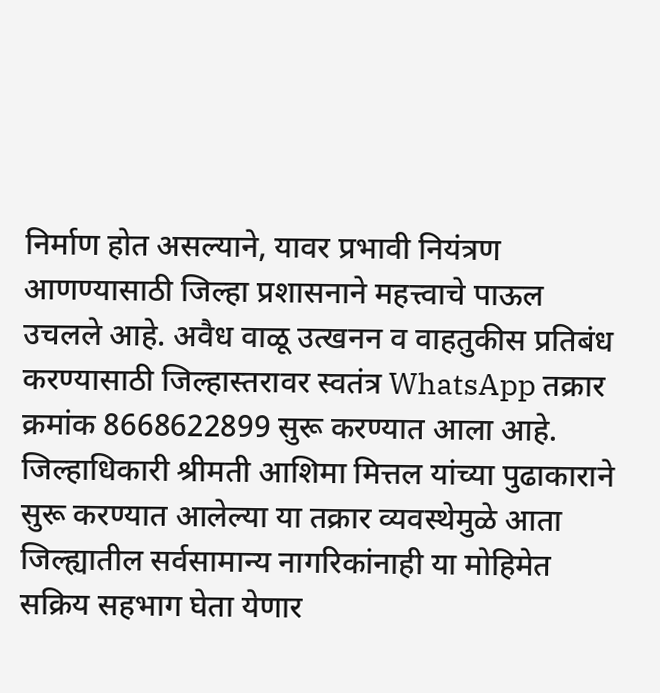निर्माण होत असल्याने, यावर प्रभावी नियंत्रण आणण्यासाठी जिल्हा प्रशासनाने महत्त्वाचे पाऊल उचलले आहे. अवैध वाळू उत्खनन व वाहतुकीस प्रतिबंध करण्यासाठी जिल्हास्तरावर स्वतंत्र WhatsApp तक्रार क्रमांक 8668622899 सुरू करण्यात आला आहे.  जिल्हाधिकारी श्रीमती आशिमा मित्तल यांच्या पुढाकाराने सुरू करण्यात आलेल्या या तक्रार व्यवस्थेमुळे आता जिल्ह्यातील सर्वसामान्य नागरिकांनाही या मोहिमेत सक्रिय सहभाग घेता येणार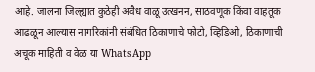आहे. जालना जिल्ह्यात कुठेही अवैध वाळू उत्खनन, साठवणूक किंवा वाहतूक आढळून आल्यास नागरिकांनी संबंधित ठिकाणाचे फोटो, व्हिडिओ, ठिकाणाची अचूक माहिती व वेळ या WhatsApp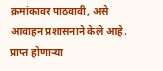क्रमांकावर पाठवावी, असे आवाहन प्रशासनाने केले आहे.      प्राप्त होणाऱ्या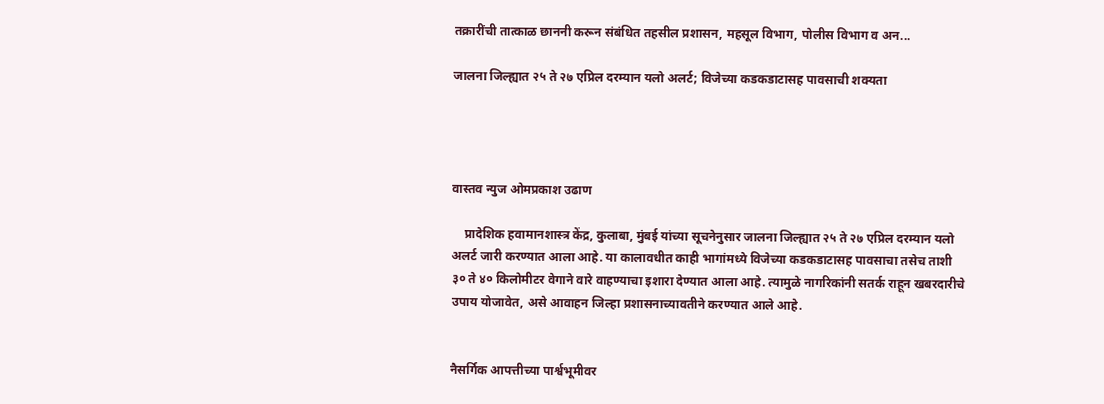तक्रारींची तात्काळ छाननी करून संबंधित तहसील प्रशासन, महसूल विभाग, पोलीस विभाग व अन...

जालना जिल्ह्यात २५ ते २७ एप्रिल दरम्यान यलो अलर्ट; विजेच्या कडकडाटासह पावसाची शक्यता




वास्तव न्युज ओमप्रकाश उढाण

    प्रादेशिक हवामानशास्त्र केंद्र, कुलाबा, मुंबई यांच्या सूचनेनुसार जालना जिल्ह्यात २५ ते २७ एप्रिल दरम्यान यलो अलर्ट जारी करण्यात आला आहे. या कालावधीत काही भागांमध्ये विजेच्या कडकडाटासह पावसाचा तसेच ताशी ३० ते ४० किलोमीटर वेगाने वारे वाहण्याचा इशारा देण्यात आला आहे. त्यामुळे नागरिकांनी सतर्क राहून खबरदारीचे उपाय योजावेत, असे आवाहन जिल्हा प्रशासनाच्यावतीने करण्यात आले आहे.


नैसर्गिक आपत्तीच्या पार्श्वभूमीवर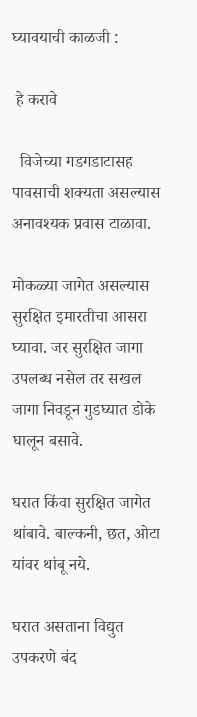घ्यावयाची काळजी :

 हे करावे

  विजेच्या गडगडाटासह पावसाची शक्यता असल्यास अनावश्यक प्रवास टाळावा.

मोकळ्या जागेत असल्यास सुरक्षित इमारतीचा आसरा घ्यावा. जर सुरक्षित जागा उपलब्ध नसेल तर सखल जागा निवडून गुडघ्यात डोके घालून बसावे.

घरात किंवा सुरक्षित जागेत थांबावे. बाल्कनी, छत, ओटा यांवर थांबू नये.

घरात असताना विद्युत उपकरणे बंद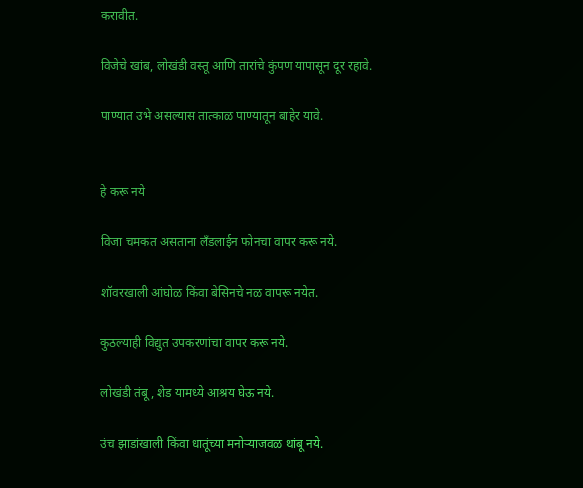करावीत.

विजेचे खांब, लोखंडी वस्तू आणि तारांचे कुंपण यापासून दूर रहावे.

पाण्यात उभे असल्यास तात्काळ पाण्यातून बाहेर यावे.


हे करू नये

विजा चमकत असताना लँडलाईन फोनचा वापर करू नये.

शॉवरखाली आंघोळ किंवा बेसिनचे नळ वापरू नयेत.

कुठल्याही विद्युत उपकरणांचा वापर करू नये.

लोखंडी तंबू, शेड यामध्ये आश्रय घेऊ नये.

उंच झाडांखाली किंवा धातूंच्या मनोऱ्याजवळ थांबू नये.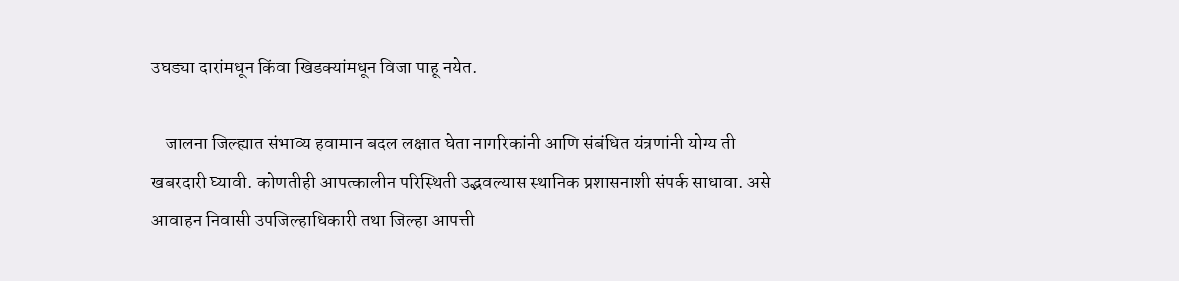उघड्या दारांमधून किंवा खिडक्यांमधून विजा पाहू नयेत.

    जालना जिल्ह्यात संभाव्य हवामान बदल लक्षात घेता नागरिकांनी आणि संबंधित यंत्रणांनी योग्य ती खबरदारी घ्यावी. कोणतीही आपत्कालीन परिस्थिती उद्भवल्यास स्थानिक प्रशासनाशी संपर्क साधावा. असे आवाहन निवासी उपजिल्हाधिकारी तथा जिल्हा आपत्ती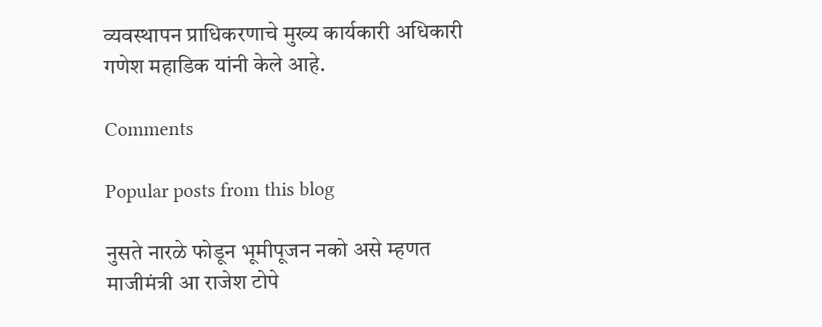व्यवस्थापन प्राधिकरणाचे मुख्य कार्यकारी अधिकारी गणेश महाडिक यांनी केले आहे.

Comments

Popular posts from this blog

नुसते नारळे फोडून भूमीपूजन नको असे म्हणत माजीमंत्री आ राजेश टोपे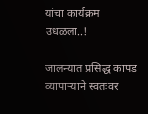यांचा कार्यक्रम उधळला..!

जालन्यात प्रसिद्ध कापड व्यापाऱ्याने स्वतःवर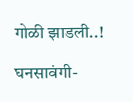गोळी झाडली..!

घनसावंगी-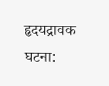हृदयद्रावक घटना: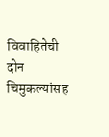विवाहितेची दोन चिमुकल्यांसह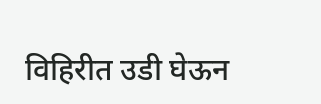विहिरीत उडी घेऊन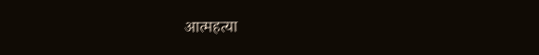आत्महत्या